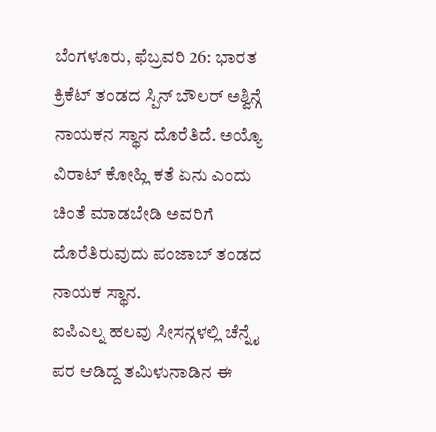ಬೆಂಗಳೂರು, ಫೆಬ್ರವರಿ 26: ಭಾರತ ಕ್ರಿಕೆಟ್ ತಂಡದ ಸ್ಪಿನ್ ಬೌಲರ್ ಅಶ್ವಿನ್ಗೆ ನಾಯಕನ ಸ್ಥಾನ ದೊರೆತಿದೆ. ಅಯ್ಯೊ ವಿರಾಟ್ ಕೋಹ್ಲಿ ಕತೆ ಏನು ಎಂದು ಚಿಂತೆ ಮಾಡಬೇಡಿ ಅವರಿಗೆ ದೊರೆತಿರುವುದು ಪಂಜಾಬ್ ತಂಡದ ನಾಯಕ ಸ್ಥಾನ.
ಐಪಿಎಲ್ನ ಹಲವು ಸೀಸನ್ಗಳಲ್ಲಿ ಚೆನ್ನೈ ಪರ ಆಡಿದ್ದ ತಮಿಳುನಾಡಿನ ಈ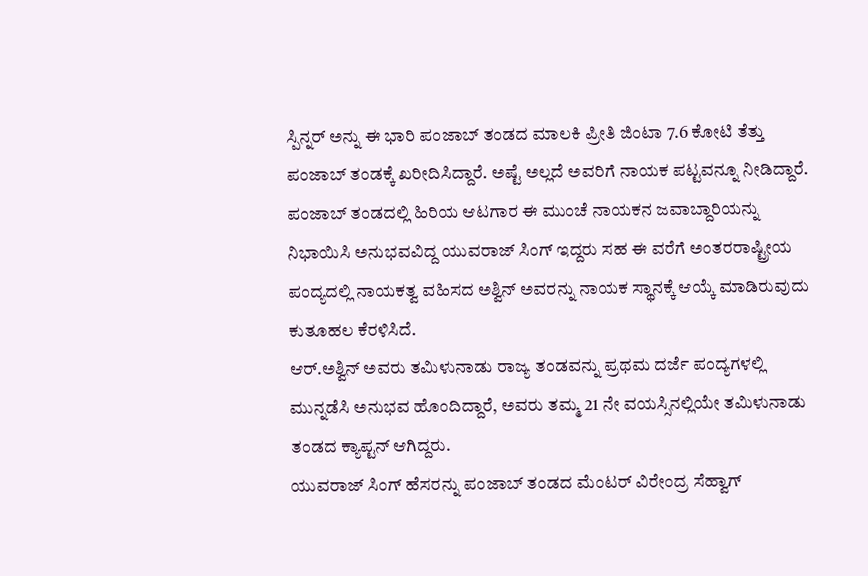ಸ್ಪಿನ್ನರ್ ಅನ್ನು ಈ ಭಾರಿ ಪಂಜಾಬ್ ತಂಡದ ಮಾಲಕಿ ಪ್ರೀತಿ ಜಿಂಟಾ 7.6 ಕೋಟಿ ತೆತ್ತು ಪಂಜಾಬ್ ತಂಡಕ್ಕೆ ಖರೀದಿಸಿದ್ದಾರೆ. ಅಷ್ಟೆ ಅಲ್ಲದೆ ಅವರಿಗೆ ನಾಯಕ ಪಟ್ಟವನ್ನೂ ನೀಡಿದ್ದಾರೆ.
ಪಂಜಾಬ್ ತಂಡದಲ್ಲಿ ಹಿರಿಯ ಆಟಗಾರ ಈ ಮುಂಚೆ ನಾಯಕನ ಜವಾಬ್ದಾರಿಯನ್ನು ನಿಭಾಯಿಸಿ ಅನುಭವವಿದ್ದ ಯುವರಾಜ್ ಸಿಂಗ್ ಇದ್ದರು ಸಹ ಈ ವರೆಗೆ ಅಂತರರಾಷ್ಟ್ರೀಯ ಪಂದ್ಯದಲ್ಲಿ ನಾಯಕತ್ವ ವಹಿಸದ ಅಶ್ವಿನ್ ಅವರನ್ನು ನಾಯಕ ಸ್ಥಾನಕ್ಕೆ ಆಯ್ಕೆ ಮಾಡಿರುವುದು ಕುತೂಹಲ ಕೆರಳಿಸಿದೆ.
ಆರ್.ಅಶ್ವಿನ್ ಅವರು ತಮಿಳುನಾಡು ರಾಜ್ಯ ತಂಡವನ್ನು ಪ್ರಥಮ ದರ್ಜೆ ಪಂದ್ಯಗಳಲ್ಲಿ ಮುನ್ನಡೆಸಿ ಅನುಭವ ಹೊಂದಿದ್ದಾರೆ, ಅವರು ತಮ್ಮ 21 ನೇ ವಯಸ್ಸಿನಲ್ಲಿಯೇ ತಮಿಳುನಾಡು ತಂಡದ ಕ್ಯಾಪ್ಟನ್ ಆಗಿದ್ದರು.
ಯುವರಾಜ್ ಸಿಂಗ್ ಹೆಸರನ್ನು ಪಂಜಾಬ್ ತಂಡದ ಮೆಂಟರ್ ವಿರೇಂದ್ರ ಸೆಹ್ವಾಗ್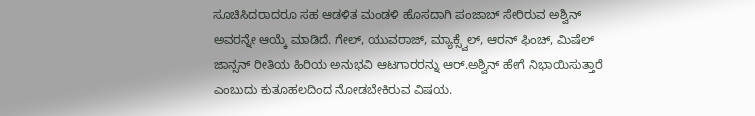ಸೂಚಿಸಿದರಾದರೂ ಸಹ ಆಡಳಿತ ಮಂಡಳಿ ಹೊಸದಾಗಿ ಪಂಜಾಬ್ ಸೇರಿರುವ ಅಶ್ವಿನ್ ಅವರನ್ನೇ ಆಯ್ಕೆ ಮಾಡಿದೆ. ಗೇಲ್, ಯುವರಾಜ್, ಮ್ಯಾಕ್ಸ್ವೆಲ್, ಆರನ್ ಫಿಂಚ್, ಮಿಷೆಲ್ ಜಾನ್ಸನ್ ರೀತಿಯ ಹಿರಿಯ ಅನುಭವಿ ಆಟಗಾರರನ್ನು ಆರ್.ಅಶ್ವಿನ್ ಹೇಗೆ ನಿಭಾಯಿಸುತ್ತಾರೆ ಎಂಬುದು ಕುತೂಹಲದಿಂದ ನೋಡಬೇಕಿರುವ ವಿಷಯ.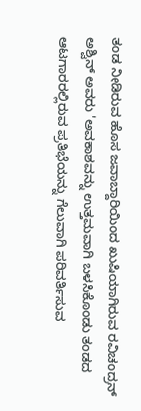ತಂಡ ನೀಡಿರುವ ಹೊಸ ಜವಾಬ್ದಾರಿಯಿಂದ ಖುಷಿಯಾಗಿರುವ ರವಿಚಂದ್ರನ್ ಅಶ್ವಿನ್ ಅವರು 'ಅವಕಾಶವನ್ನು ಉತ್ತಮವಾಗಿ ಬಳಸಿಕೊಂಡು ತಂಡದ ಆಟಗಾರರಲ್ಲಿರುವ ಪ್ರತಿಭೆಯನ್ನು ಗೆಲುವಾಗಿ ಪರಿವರ್ತಿಸುವ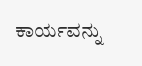ಕಾರ್ಯವನ್ನು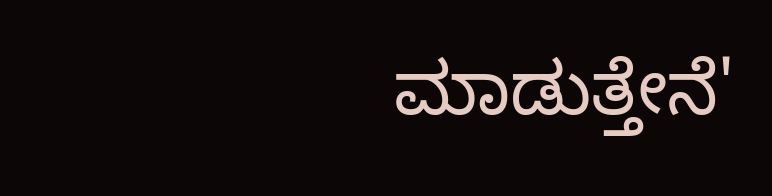ಮಾಡುತ್ತೇನೆ'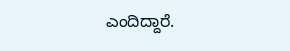ಎಂದಿದ್ದಾರೆ.